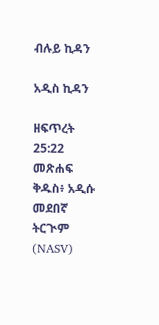ብሉይ ኪዳን

አዲስ ኪዳን

ዘፍጥረት 25:22 መጽሐፍ ቅዱስ፥ አዲሱ መደበኛ ትርጒም (NASV)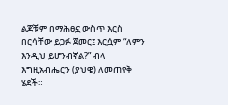ልጆቹም በማሕፀኗ ውስጥ እርስ በርሳቸው ይጋፉ ጀመር፤ እርሷም “ለምን እንዲህ ይሆንብኛል?” ብላ እግዚአብሔርን (ያህዌ) ለመጠየቅ ሄደች።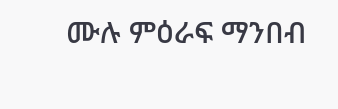ሙሉ ምዕራፍ ማንበብ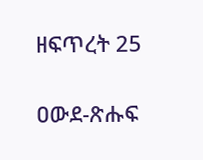ዘፍጥረት 25

ዐውደ-ጽሑፍ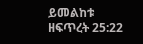ይመልከቱ ዘፍጥረት 25:22